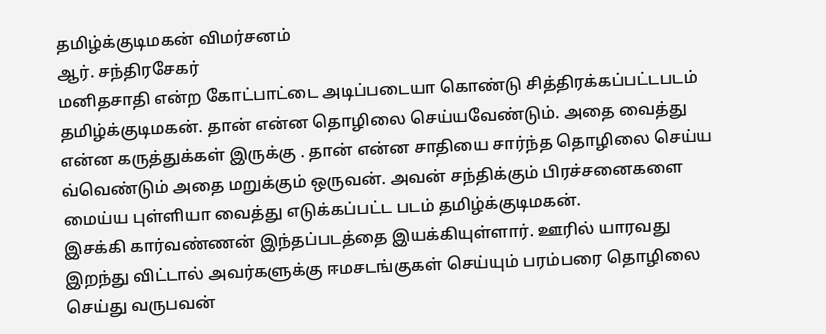தமிழ்க்குடிமகன் விமர்சனம்
ஆர். சந்திரசேகர்
மனிதசாதி என்ற கோட்பாட்டை அடிப்படையா கொண்டு சித்திரக்கப்பட்டபடம் தமிழ்க்குடிமகன். தான் என்ன தொழிலை செய்யவேண்டும். அதை வைத்து என்ன கருத்துக்கள் இருக்கு . தான் என்ன சாதியை சார்ந்த தொழிலை செய்ய வ்வெண்டும் அதை மறுக்கும் ஒருவன். அவன் சந்திக்கும் பிரச்சனைகளை மைய்ய புள்ளியா வைத்து எடுக்கப்பட்ட படம் தமிழ்க்குடிமகன்.
இசக்கி கார்வண்ணன் இந்தப்படத்தை இயக்கியுள்ளார். ஊரில் யாரவது இறந்து விட்டால் அவர்களுக்கு ஈமசடங்குகள் செய்யும் பரம்பரை தொழிலை செய்து வருபவன்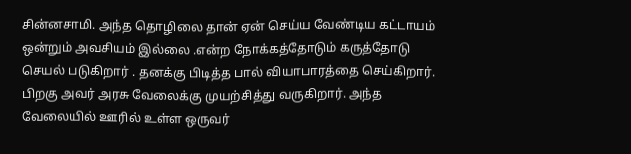சின்னசாமி. அந்த தொழிலை தான் ஏன் செய்ய வேண்டிய கட்டாயம் ஒன்றும் அவசியம் இல்லை .என்ற நோக்கத்தோடும் கருத்தோடு செயல் படுகிறார் . தனக்கு பிடித்த பால் வியாபாரத்தை செய்கிறார். பிறகு அவர் அரசு வேலைக்கு முயற்சித்து வருகிறார். அந்த வேலையில் ஊரில் உள்ள ஒருவர்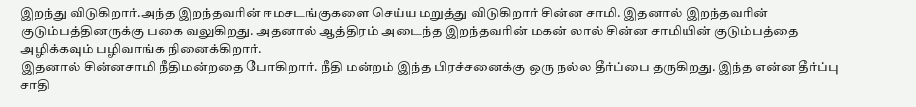இறந்து விடுகிறார்.அந்த இறந்தவரின் ஈமசடங்குகளை செய்ய மறுத்து விடுகிறார் சின்ன சாமி. இதனால் இறந்தவரின் குடும்பத்தினருக்கு பகை வலுகிறது. அதனால் ஆத்திரம் அடைந்த இறந்தவரின் மகன் லால் சின்ன சாமியின் குடும்பத்தை அழிக்கவும் பழிவாங்க நினைக்கிறார்.
இதனால் சின்னசாமி நீதிமன்றதை போகிறார். நீதி மன்றம் இந்த பிரச்சனைக்கு ஒரு நல்ல தீர்ப்பை தருகிறது. இந்த என்ன தீர்ப்பு சாதி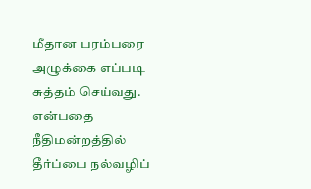மீதான பரம்பரை அழுக்கை எப்படி சுத்தம் செய்வது. என்பதை நீதிமன்றத்தில் தீர்ப்பை நல்வழிப்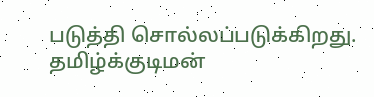படுத்தி சொல்லப்படுக்கிறது. தமிழ்க்குடிமன்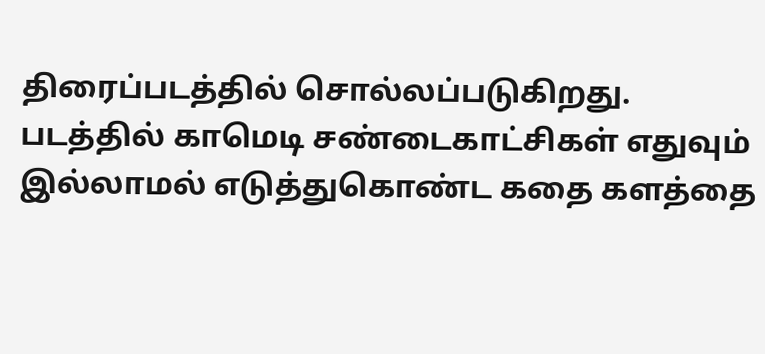திரைப்படத்தில் சொல்லப்படுகிறது.
படத்தில் காமெடி சண்டைகாட்சிகள் எதுவும் இல்லாமல் எடுத்துகொண்ட கதை களத்தை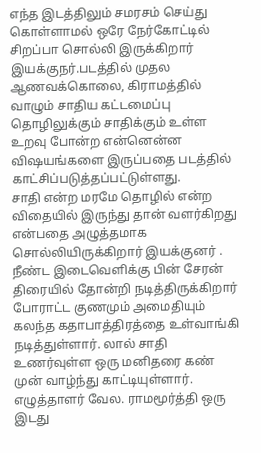எந்த இடத்திலும் சமரசம் செய்து கொள்ளாமல் ஒரே நேர்கோட்டில் சிறப்பா சொல்லி இருக்கிறார் இயக்குநர்.படத்தில் முதல ஆணவக்கொலை, கிராமத்தில் வாழும் சாதிய கட்டமைப்பு தொழிலுக்கும் சாதிக்கும் உள்ள உறவு போன்ற என்னென்ன விஷயங்களை இருப்பதை படத்தில் காட்சிப்படுத்தப்பட்டுள்ளது.
சாதி என்ற மரமே தொழில் என்ற விதையில் இருந்து தான் வளர்கிறது என்பதை அழுத்தமாக சொல்லியிருக்கிறார் இயக்குனர் . நீண்ட இடைவெளிக்கு பின் சேரன் திரையில் தோன்றி நடித்திருக்கிறார் போராட்ட குணமும் அமைதியும் கலந்த கதாபாத்திரத்தை உள்வாங்கி நடித்துள்ளார். லால் சாதி உணர்வுள்ள ஒரு மனிதரை கண் முன் வாழ்ந்து காட்டியுள்ளார். எழுத்தாளர் வேல. ராமமூர்த்தி ஒரு இடது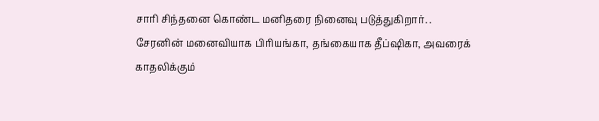சாரி சிந்தனை கொண்ட மனிதரை நினைவு படுத்துகிறார். .
சேரனின் மனைவியாக பிரியங்கா, தங்கையாக தீப்ஷிகா, அவரைக் காதலிக்கும்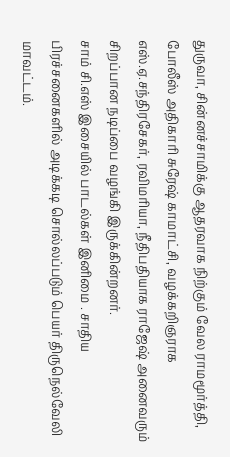துருவா, சின்னச்சாமிக்கு ஆதரவாக நிற்கும் வேல ராமமூர்த்தி, போலீஸ் அதிகாரி சுரேஷ் காமாட்சி, வழக்கறிஞராக எஸ்.ஏ.சந்திரசேகர், ரவிமரியா, நீதிபதியாக ராஜேஷ் அனைவரும் சிறப்பான நடிப்பை வழங்கி இருக்கின்றனர்.
சாம் சி.எஸ் இசையில் பாடல்கள் இனிமை . சாதிய பிரச்சனைகளில் அடிக்கடி சொல்லப்படும் பெயர் திருநெல்வேலி மாவட்டம்.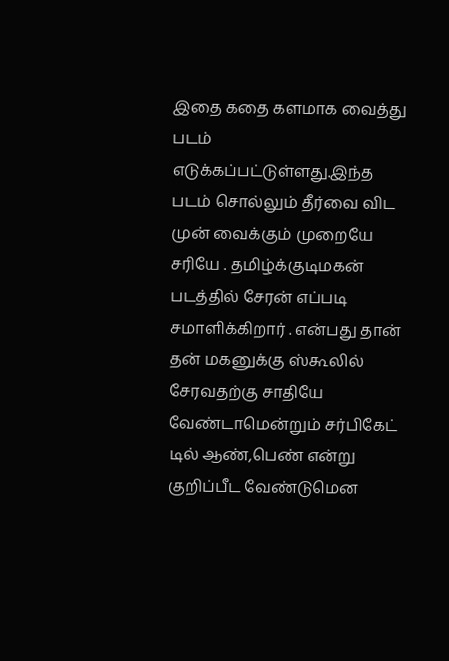இதை கதை களமாக வைத்து படம் எடுக்கப்பட்டுள்ளது.இந்த படம் சொல்லும் தீர்வை விட முன் வைக்கும் முறையே சரியே . தமிழ்க்குடிமகன் படத்தில் சேரன் எப்படி சமாளிக்கிறார் . என்பது தான் தன் மகனுக்கு ஸ்கூலில் சேரவதற்கு சாதியே வேண்டாமென்றும் சர்பிகேட் டில் ஆண்,பெண் என்று குறிப்பீட வேண்டுமென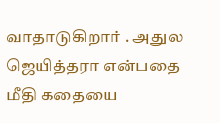வாதாடுகிறார் . அதுல ஜெயித்தரா என்பதை மீதி கதையை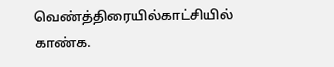வெண்த்திரையில்காட்சியில் காண்க.